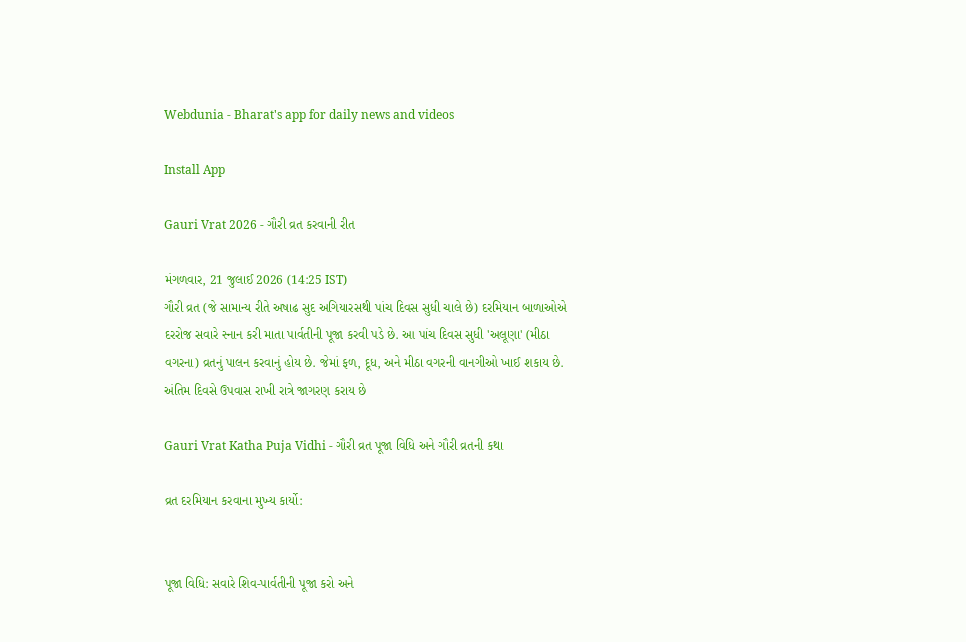Webdunia - Bharat's app for daily news and videos

Install App

Gauri Vrat 2026 - ગૌરી વ્રત કરવાની રીત

મંગળવાર, 21 જુલાઈ 2026 (14:25 IST)
ગૌરી વ્રત (જે સામાન્ય રીતે અષાઢ સુદ અગિયારસથી પાંચ દિવસ સુધી ચાલે છે) દરમિયાન બાળાઓએ દરરોજ સવારે સ્નાન કરી માતા પાર્વતીની પૂજા કરવી પડે છે. આ પાંચ દિવસ સુધી 'અલૂણા' (મીઠા વગરના) વ્રતનું પાલન કરવાનું હોય છે. જેમાં ફળ, દૂધ, અને મીઠા વગરની વાનગીઓ ખાઈ શકાય છે. અંતિમ દિવસે ઉપવાસ રાખી રાત્રે જાગરણ કરાય છે

Gauri Vrat Katha Puja Vidhi - ગૌરી વ્રત પૂજા વિધિ અને ગૌરી વ્રતની કથા

વ્રત દરમિયાન કરવાના મુખ્ય કાર્યો:


પૂજા વિધિ: સવારે શિવ-પાર્વતીની પૂજા કરો અને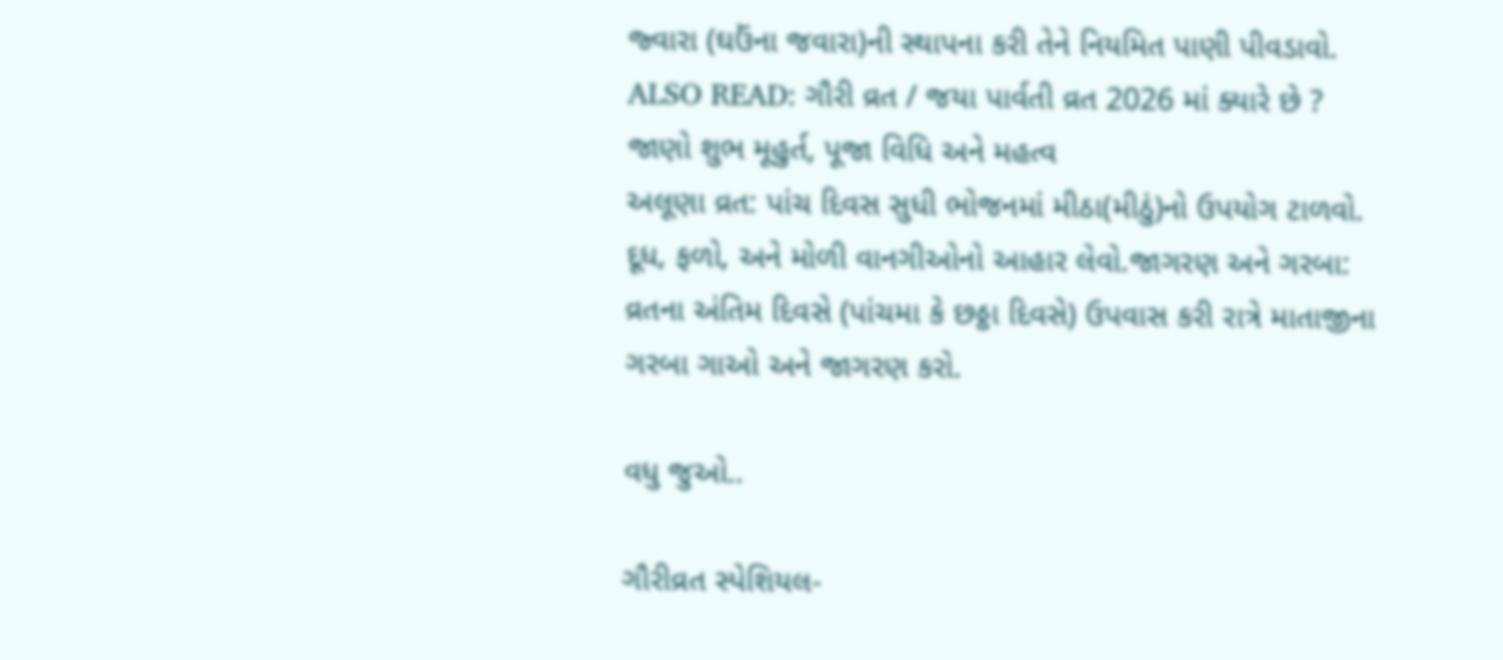જ્વારા (ઘઉંના જવારા)ની સ્થાપના કરી તેને નિયમિત પાણી પીવડાવો.
ALSO READ: ગૌરી વ્રત / જયા પાર્વતી વ્રત 2026 માં ક્યારે છે ? જાણો શુભ મૂહુર્ત, પૂજા વિધિ અને મહત્વ
અલૂણા વ્રત: પાંચ દિવસ સુધી ભોજનમાં મીઠા(મીઠું)નો ઉપયોગ ટાળવો. દૂધ, ફળો, અને મોળી વાનગીઓનો આહાર લેવો.જાગરણ અને ગરબા: વ્રતના અંતિમ દિવસે (પાંચમા કે છઠ્ઠા દિવસે) ઉપવાસ કરી રાત્રે માતાજીના ગરબા ગાઓ અને જાગરણ કરો.

વધુ જુઓ..

ગૌરીવ્રત સ્પેશિયલ-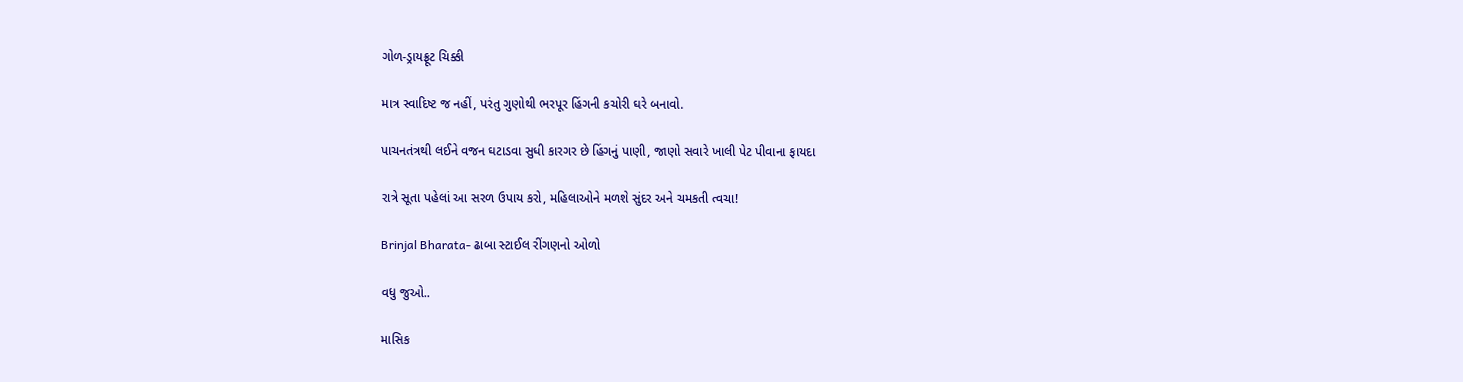ગોળ-ડ્રાયફ્રૂટ ચિક્કી

માત્ર સ્વાદિષ્ટ જ નહીં, પરંતુ ગુણોથી ભરપૂર હિંગની કચોરી ઘરે બનાવો.

પાચનતંત્રથી લઈને વજન ઘટાડવા સુધી કારગર છે હિંગનું પાણી, જાણો સવારે ખાલી પેટ પીવાના ફાયદા

રાત્રે સૂતા પહેલાં આ સરળ ઉપાય કરો, મહિલાઓને મળશે સુંદર અને ચમકતી ત્વચા!

Brinjal Bharata- ઢાબા સ્ટાઈલ રીંગણનો ઓળો

વધુ જુઓ..

માસિક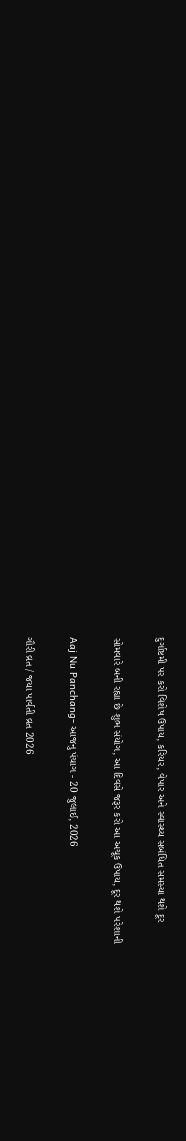દુર્ગાષ્ટમી પર કરો વિશેષ ઉપાય, કરિયર, વેપાર અને સ્વાસ્થ્ય સબંધિત સમસ્યા થશે દૂર

સોમવારે બની રહ્યા છે શુભ સંયોગ, આ દિવસે જરૂર કરો આ અચૂક ઉપાય, દૂર થશે પરેશાની

Aaj Nu Panchang- આજનુ પંચાગ - 20 જુલાઈ, 2026

ગૌરી વ્રત / જયા પાર્વતી વ્રત 2026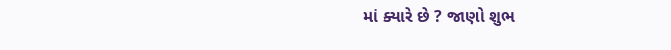માં ક્યારે છે ? જાણો શુભ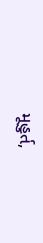મૂહુર્ત,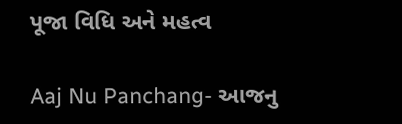પૂજા વિધિ અને મહત્વ

Aaj Nu Panchang- આજનુ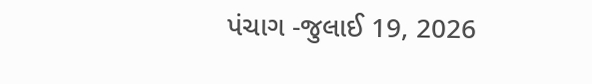પંચાગ -જુલાઈ 19, 2026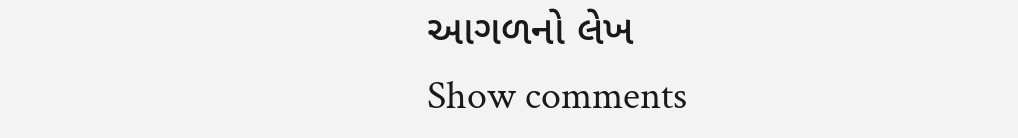આગળનો લેખ
Show comments